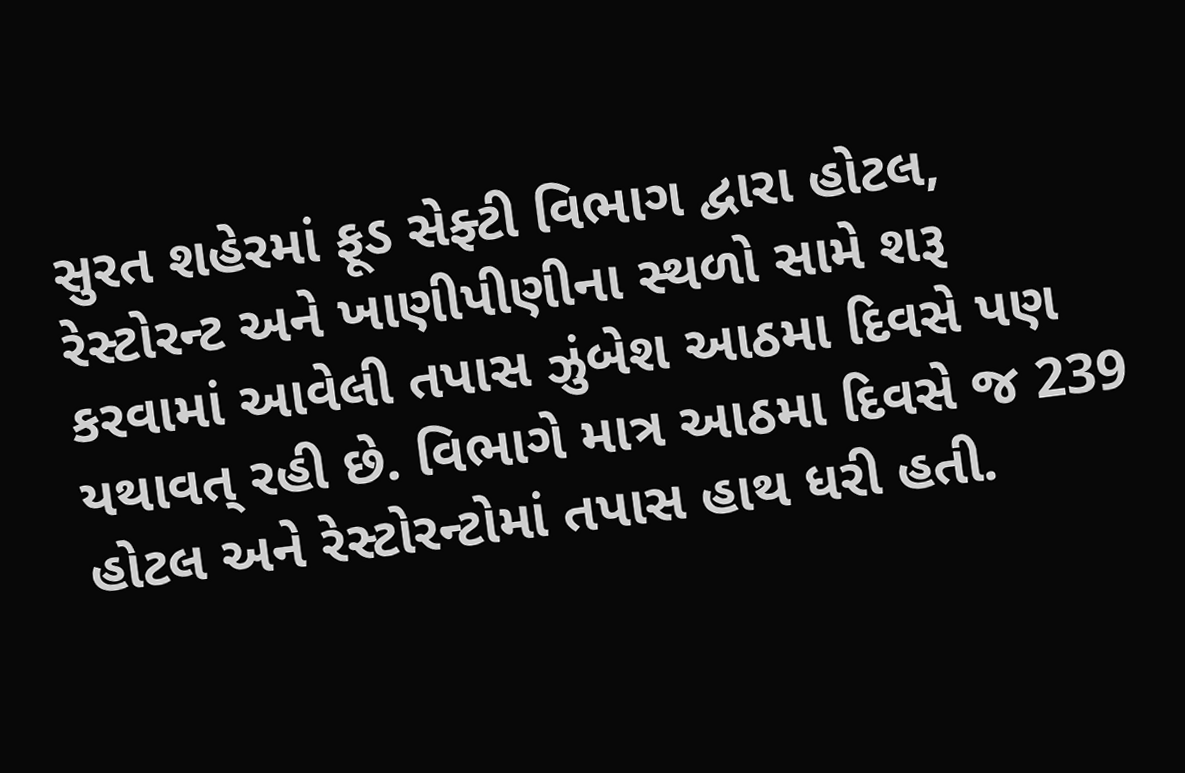સુરત શહેરમાં ફૂડ સેફ્ટી વિભાગ દ્વારા હોટલ, રેસ્ટોરન્ટ અને ખાણીપીણીના સ્થળો સામે શરૂ કરવામાં આવેલી તપાસ ઝુંબેશ આઠમા દિવસે પણ યથાવત્ રહી છે. વિભાગે માત્ર આઠમા દિવસે જ 239 હોટલ અને રેસ્ટોરન્ટોમાં તપાસ હાથ ધરી હતી.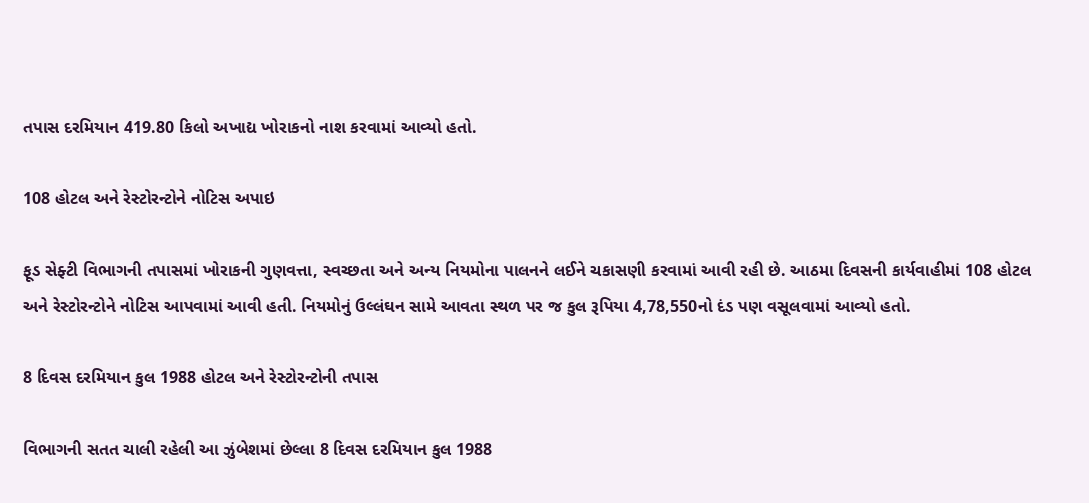તપાસ દરમિયાન 419.80 કિલો અખાદ્ય ખોરાકનો નાશ કરવામાં આવ્યો હતો.

108 હોટલ અને રેસ્ટોરન્ટોને નોટિસ અપાઇ

ફૂડ સેફ્ટી વિભાગની તપાસમાં ખોરાકની ગુણવત્તા, સ્વચ્છતા અને અન્ય નિયમોના પાલનને લઈને ચકાસણી કરવામાં આવી રહી છે. આઠમા દિવસની કાર્યવાહીમાં 108 હોટલ અને રેસ્ટોરન્ટોને નોટિસ આપવામાં આવી હતી. નિયમોનું ઉલ્લંઘન સામે આવતા સ્થળ પર જ કુલ રૂપિયા 4,78,550નો દંડ પણ વસૂલવામાં આવ્યો હતો.

8 દિવસ દરમિયાન કુલ 1988 હોટલ અને રેસ્ટોરન્ટોની તપાસ

વિભાગની સતત ચાલી રહેલી આ ઝુંબેશમાં છેલ્લા 8 દિવસ દરમિયાન કુલ 1988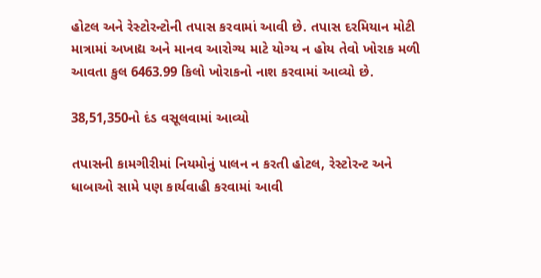હોટલ અને રેસ્ટોરન્ટોની તપાસ કરવામાં આવી છે. તપાસ દરમિયાન મોટી માત્રામાં અખાદ્ય અને માનવ આરોગ્ય માટે યોગ્ય ન હોય તેવો ખોરાક મળી આવતા કુલ 6463.99 કિલો ખોરાકનો નાશ કરવામાં આવ્યો છે.

38,51,350નો દંડ વસૂલવામાં આવ્યો

તપાસની કામગીરીમાં નિયમોનું પાલન ન કરતી હોટલ, રેસ્ટોરન્ટ અને ધાબાઓ સામે પણ કાર્યવાહી કરવામાં આવી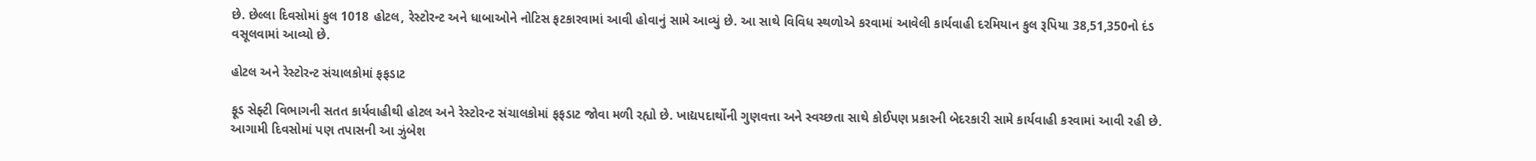છે. છેલ્લા દિવસોમાં કુલ 1018 હોટલ, રેસ્ટોરન્ટ અને ધાબાઓને નોટિસ ફટકારવામાં આવી હોવાનું સામે આવ્યું છે. આ સાથે વિવિધ સ્થળોએ કરવામાં આવેલી કાર્યવાહી દરમિયાન કુલ રૂપિયા 38,51,350નો દંડ વસૂલવામાં આવ્યો છે.

હોટલ અને રેસ્ટોરન્ટ સંચાલકોમાં ફફડાટ

ફૂડ સેફ્ટી વિભાગની સતત કાર્યવાહીથી હોટલ અને રેસ્ટોરન્ટ સંચાલકોમાં ફફડાટ જોવા મળી રહ્યો છે. ખાદ્યપદાર્થોની ગુણવત્તા અને સ્વચ્છતા સાથે કોઈપણ પ્રકારની બેદરકારી સામે કાર્યવાહી કરવામાં આવી રહી છે. આગામી દિવસોમાં પણ તપાસની આ ઝુંબેશ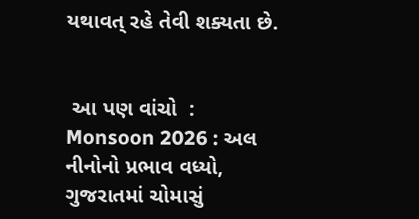યથાવત્ રહે તેવી શક્યતા છે.


 આ પણ વાંચો  :      Monsoon 2026 : અલ નીનોનો પ્રભાવ વધ્યો, ગુજરાતમાં ચોમાસું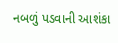નબળું પડવાની આશંકા